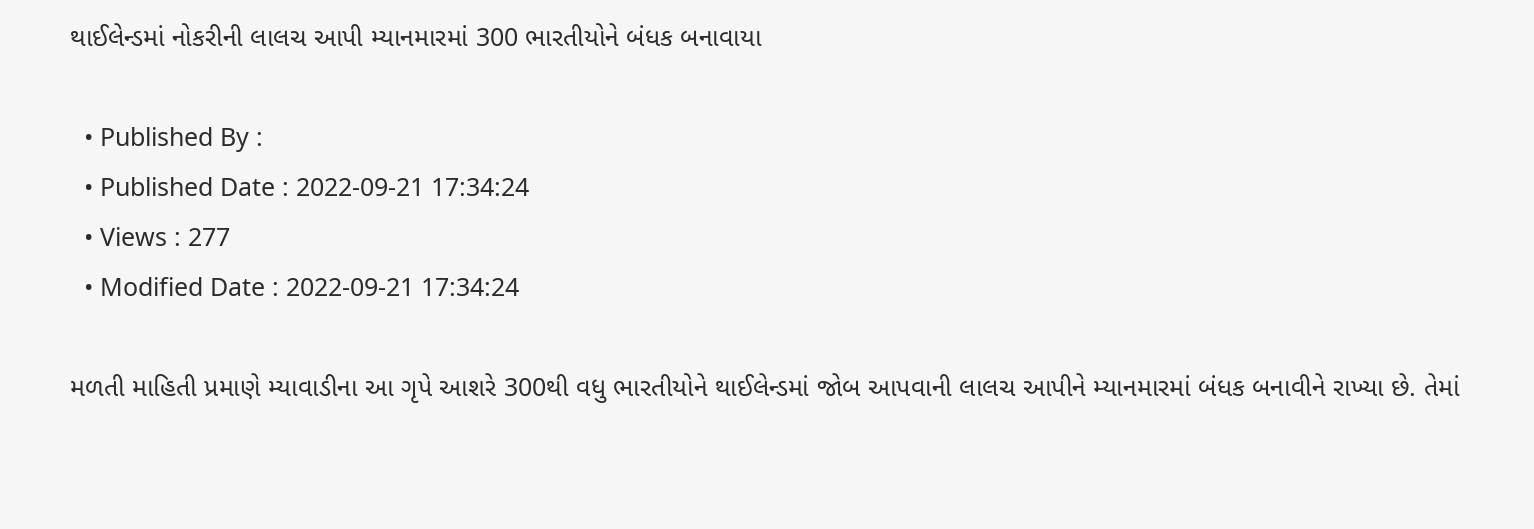થાઈલેન્ડમાં નોકરીની લાલચ આપી મ્યાનમારમાં 300 ભારતીયોને બંધક બનાવાયા

  • Published By :
  • Published Date : 2022-09-21 17:34:24
  • Views : 277
  • Modified Date : 2022-09-21 17:34:24

મળતી માહિતી પ્રમાણે મ્યાવાડીના આ ગૃપે આશરે 300થી વધુ ભારતીયોને થાઈલેન્ડમાં જોબ આપવાની લાલચ આપીને મ્યાનમારમાં બંધક બનાવીને રાખ્યા છે. તેમાં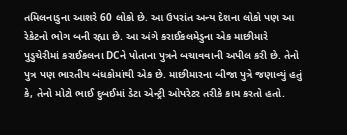તમિલનાડુના આશરે 60 લોકો છે. આ ઉપરાંત અન્ય દેશના લોકો પણ આ રેકેટનો ભોગ બની રહ્યા છે. આ અંગે કરાઈકલમેડુના એક માછીમારે પુડુચેરીમાં કરાઈકલના DCને પોતાના પુત્રને બચાવવાની અપીલ કરી છે. તેનો પુત્ર પણ ભારતીય બંધકોમાંથી એક છે. માછીમારના બીજા પુત્રે જણાવ્યું હતું કે, તેનો મોટો ભાઈ દુબઈમાં ડેટા એન્ટ્રી ઓપરેટર તરીકે કામ કરતો હતો.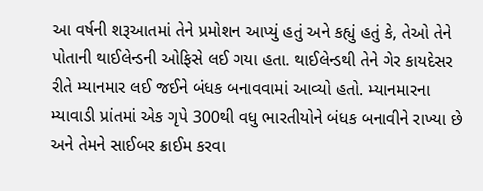આ વર્ષની શરૂઆતમાં તેને પ્રમોશન આપ્યું હતું અને કહ્યું હતું કે, તેઓ તેને પોતાની થાઈલેન્ડની ઓફિસે લઈ ગયા હતા. થાઈલેન્ડથી તેને ગેર કાયદેસર રીતે મ્યાનમાર લઈ જઈને બંધક બનાવવામાં આવ્યો હતો. મ્યાનમારના મ્યાવાડી પ્રાંતમાં એક ગૃપે 300થી વધુ ભારતીયોને બંધક બનાવીને રાખ્યા છે અને તેમને સાઈબર ક્રાઈમ કરવા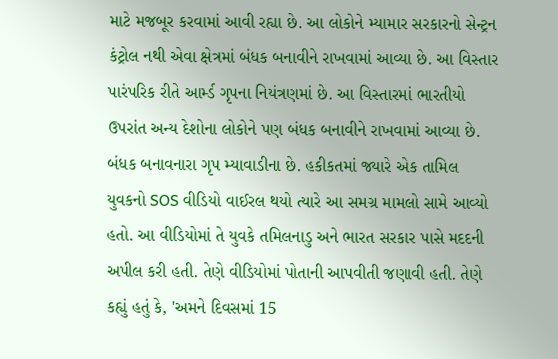માટે મજબૂર કરવામાં આવી રહ્યા છે. આ લોકોને મ્યામાર સરકારનો સેન્ટ્રન કંટ્રોલ નથી એવા ક્ષેત્રમાં બંધક બનાવીને રાખવામાં આવ્યા છે. આ વિસ્તાર પારંપરિક રીતે આર્મ્ડ ગૃપના નિયંત્રણમાં છે. આ વિસ્તારમાં ભારતીયો ઉપરાંત અન્ય દેશોના લોકોને પણ બંધક બનાવીને રાખવામાં આવ્યા છે. બંધક બનાવનારા ગૃપ મ્યાવાડીના છે. હકીકતમાં જ્યારે એક તામિલ યુવકનો SOS વીડિયો વાઈરલ થયો ત્યારે આ સમગ્ર મામલો સામે આવ્યો હતો. આ વીડિયોમાં તે યુવકે તમિલનાડુ અને ભારત સરકાર પાસે મદદની અપીલ કરી હતી. તેણે વીડિયોમાં પોતાની આપવીતી જણાવી હતી. તેણે કહ્યું હતું કે, 'અમને દિવસમાં 15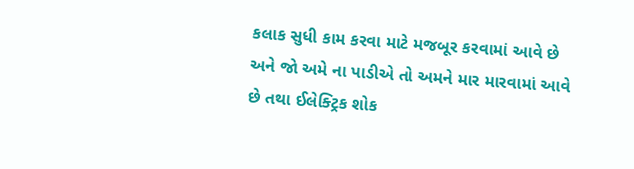કલાક સુધી કામ કરવા માટે મજબૂર કરવામાં આવે છે અને જો અમે ના પાડીએ તો અમને માર મારવામાં આવે છે તથા ઈલેક્ટ્રિક શોક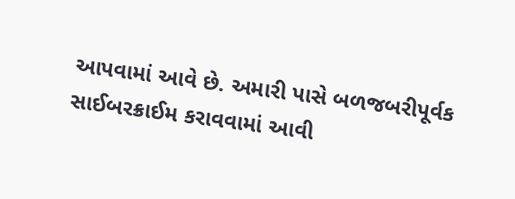આપવામાં આવે છે. અમારી પાસે બળજબરીપૂર્વક સાઈબરક્રાઈમ કરાવવામાં આવી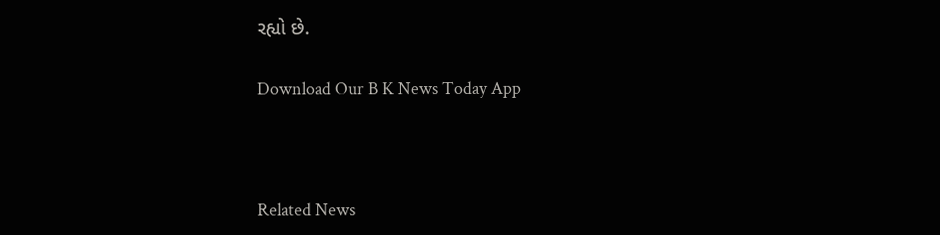રહ્યો છે.

Download Our B K News Today App



Related News